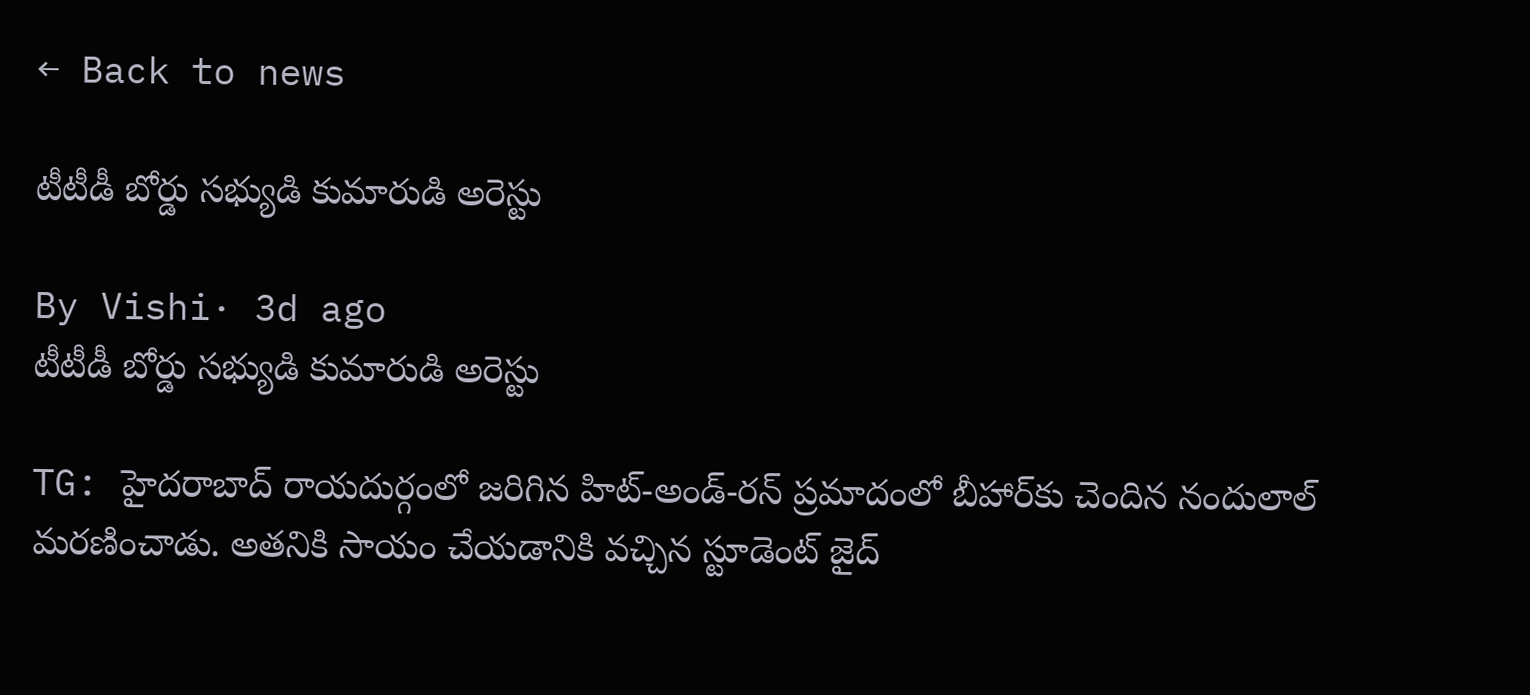← Back to news

టీటీడీ బోర్డు సభ్యుడి కుమారుడి అరెస్టు

By Vishi· 3d ago
టీటీడీ బోర్డు సభ్యుడి కుమారుడి అరెస్టు

TG: హైదరాబాద్ రాయదుర్గంలో జరిగిన హిట్-అండ్-రన్ ప్రమాదంలో బీహార్‌కు చెందిన నందులాల్ మరణించాడు. అతనికి సాయం చేయడానికి వచ్చిన స్టూడెంట్ జైద్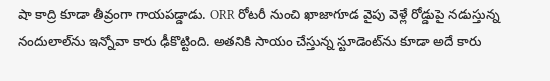షా కాద్రి కూడా తీవ్రంగా గాయపడ్డాడు. ORR రోటరీ నుంచి ఖాజాగూడ వైపు వెళ్లే రోడ్డుపై నడుస్తున్న నందులాల్‌ను ఇన్నోవా కారు ఢీకొట్టింది. అతనికి సాయం చేస్తున్న స్టూడెంట్‌ను కూడా అదే కారు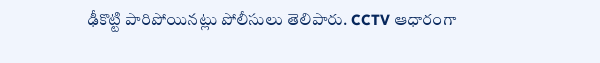ఢీకొట్టి పారిపోయినట్లు పోలీసులు తెలిపారు. CCTV ఆధారంగా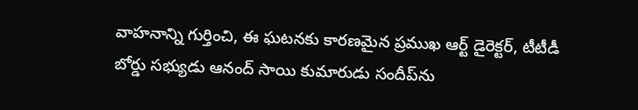వాహనాన్ని గుర్తించి, ఈ ఘటనకు కారణమైన ప్రముఖ ఆర్ట్ డైరెక్టర్, టీటీడీ బోర్డు సభ్యుడు ఆనంద్ సాయి కుమారుడు సందీప్‌ను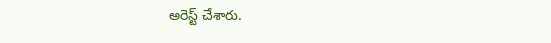అరెస్ట్ చేశారు.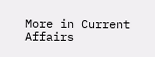More in Current Affairs